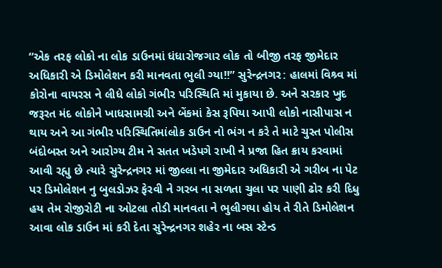“એક તરફ લોકો ના લોક ડાઉનમાં ધંધારોજગાર લોક તો બીજી તરફ જીમેદાર અધિકારી એ ડિમોલેશન કરી માનવતા ભુલી ગ્યા!!” સુરેન્દ્રનગર: હાલમાં વિશ્ર્વ માં કોરોના વાયરસ ને લીધે લોકો ગંભીર પરિસ્થિતિ માં મુકાયા છે. અને સરકાર ખુદ જરૂરત મંદ લોકોને ખાધસામગ્રી અને બેંકમાં કેસ રૂપિયા આપી લોકો નાસીપાસ ન થાય અને આ ગંભીર પરિસ્થિતિમાંલોક ડાઉન નો ભંગ ન કરે તે માટે ચુસ્ત પોલીસ બંદોબસ્ત અને આરોગ્ય ટીમ ને સતત ખડેપગે રાખી ને પ્રજા હિત ક્રાય કરવામાં આવી રહ્યુ છે ત્યારે સુરેન્દ્રનગર માં જીલ્લા ના જીમેદાર અધિકારી એ ગરીબ ના પેટ પર ડિમોલેશન નુ બુલડોઝર ફેરવી ને ગરબ ના સળતા ચુલા પર પાણી ઢોર કરી દિધુ હય તેમ રોજીરોટી ના ઓટલા તોડી માનવતા ને ભુલીગયા હોય તે રીતે ડિમોલેશન આવા લોક ડાઉન માં કરી દેતા સુરેન્દ્રનગર શહેર ના બસ સ્ટેન્ડ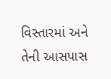વિસ્તારમાં અને તેની આસપાસ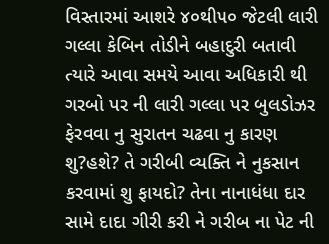વિસ્તારમાં આશરે ૪૦થી૫૦ જેટલી લારી ગલ્લા કેબિન તોડીને બહાદુરી બતાવી ત્યારે આવા સમયે આવા અધિકારી થી ગરબો પર ની લારી ગલ્લા પર બુલડોઝર ફેરવવા નુ સુરાતન ચઢવા નુ કારણ શુ?હશે? તે ગરીબી વ્યક્તિ ને નુકસાન કરવામાં શુ ફાયદો? તેના નાનાધંધા દાર સામે દાદા ગીરી કરી ને ગરીબ ના પેટ ની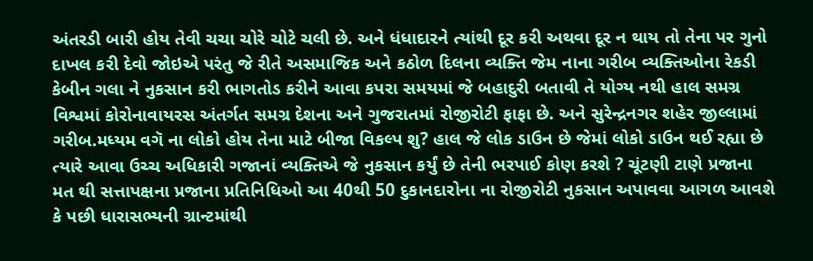અંતરડી બારી હોય તેવી ચચા ચોરે ચોટે ચલી છે. અને ધંધાદારને ત્યાંથી દૂર કરી અથવા દૂર ન થાય તો તેના પર ગુનો દાખલ કરી દેવો જોઇએ પરંતુ જે રીતે અસમાજિક અને કઠોળ દિલના વ્યક્તિ જેમ નાના ગરીબ વ્યક્તિઓના રેકડી કેબીન ગલા ને નુકસાન કરી ભાગતોડ કરીને આવા કપરા સમયમાં જે બહાદુરી બતાવી તે યોગ્ય નથી હાલ સમગ્ર વિશ્વમાં કોરોનાવાયરસ અંતર્ગત સમગ્ર દેશના અને ગુજરાતમાં રોજીરોટી ફાફા છે. અને સુરેન્દ્રનગર શહેર જીલ્લામાં ગરીબ.મધ્યમ વગૅ ના લોકો હોય તેના માટે બીજા વિકલ્પ શુ? હાલ જે લોક ડાઉન છે જેમાં લોકો ડાઉન થઈ રહ્યા છે ત્યારે આવા ઉચ્ચ અધિકારી ગજાનાં વ્યક્તિએ જે નુકસાન કર્યું છે તેની ભરપાઈ કોણ કરશે ? ચૂંટણી ટાણે પ્રજાના મત થી સત્તાપક્ષના પ્રજાના પ્રતિનિધિઓ આ 40થી 50 દુકાનદારોના ના રોજીરોટી નુકસાન અપાવવા આગળ આવશે કે પછી ધારાસભ્યની ગ્રાન્ટમાંથી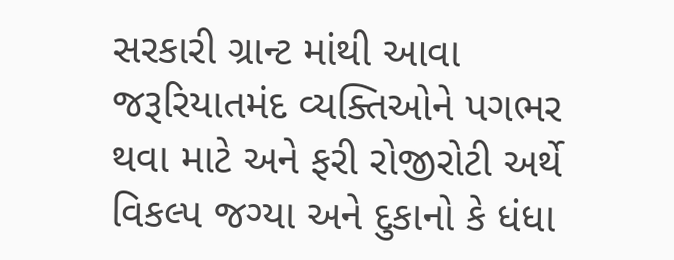સરકારી ગ્રાન્ટ માંથી આવા જરૂરિયાતમંદ વ્યક્તિઓને પગભર થવા માટે અને ફરી રોજીરોટી અર્થે વિકલ્પ જગ્યા અને દુકાનો કે ધંધા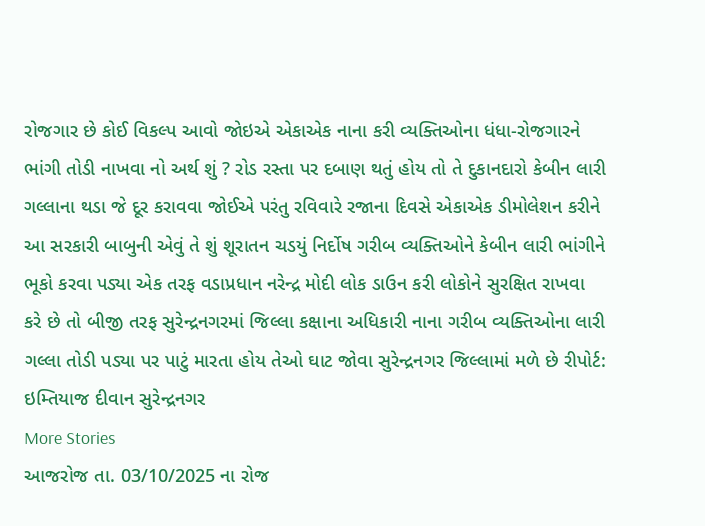રોજગાર છે કોઈ વિકલ્પ આવો જોઇએ એકાએક નાના કરી વ્યક્તિઓના ધંધા-રોજગારને ભાંગી તોડી નાખવા નો અર્થ શું ? રોડ રસ્તા પર દબાણ થતું હોય તો તે દુકાનદારો કેબીન લારી ગલ્લાના થડા જે દૂર કરાવવા જોઈએ પરંતુ રવિવારે રજાના દિવસે એકાએક ડીમોલેશન કરીને આ સરકારી બાબુની એવું તે શું શૂરાતન ચડયું નિર્દોષ ગરીબ વ્યક્તિઓને કેબીન લારી ભાંગીને ભૂકો કરવા પડ્યા એક તરફ વડાપ્રધાન નરેન્દ્ર મોદી લોક ડાઉન કરી લોકોને સુરક્ષિત રાખવા કરે છે તો બીજી તરફ સુરેન્દ્રનગરમાં જિલ્લા કક્ષાના અધિકારી નાના ગરીબ વ્યક્તિઓના લારી ગલ્લા તોડી પડ્યા પર પાટું મારતા હોય તેઓ ઘાટ જોવા સુરેન્દ્રનગર જિલ્લામાં મળે છે રીપોર્ટ: ઇમ્તિયાજ દીવાન સુરેન્દ્રનગર
More Stories
આજરોજ તા. 03/10/2025 ના રોજ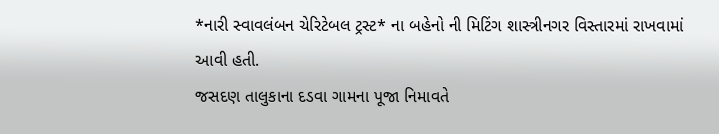*નારી સ્વાવલંબન ચેરિટેબલ ટ્રસ્ટ* ના બહેનો ની મિટિંગ શાસ્ત્રીનગર વિસ્તારમાં રાખવામાં આવી હતી.
જસદણ તાલુકાના દડવા ગામના પૂજા નિમાવતે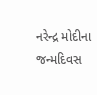નરેન્દ્ર મોદીના જન્મદિવસ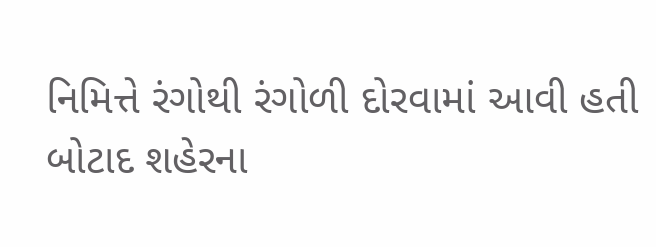નિમિત્તે રંગોથી રંગોળી દોરવામાં આવી હતી
બોટાદ શહેરના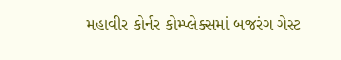મહાવીર કોર્નર કોમ્પ્લેક્સમાં બજરંગ ગેસ્ટ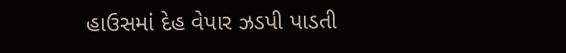હાઉસમાં દેહ વેપાર ઝડપી પાડતી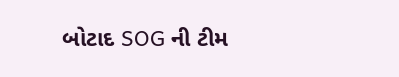બોટાદ SOG ની ટીમ